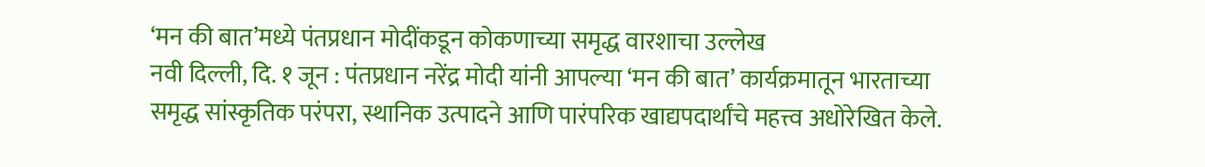‘मन की बात’मध्ये पंतप्रधान मोदींकडून कोकणाच्या समृद्ध वारशाचा उल्लेख
नवी दिल्ली, दि. १ जून : पंतप्रधान नरेंद्र मोदी यांनी आपल्या ‘मन की बात’ कार्यक्रमातून भारताच्या समृद्ध सांस्कृतिक परंपरा, स्थानिक उत्पादने आणि पारंपरिक खाद्यपदार्थांचे महत्त्व अधोरेखित केले.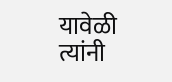यावेळी त्यांनी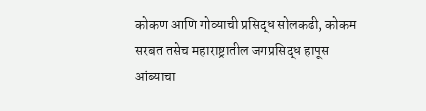कोकण आणि गोव्याची प्रसिद्ध सोलकढी, कोकम सरबत तसेच महाराष्ट्रातील जगप्रसिद्ध हापूस आंब्याचा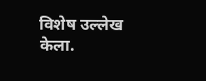विशेष उल्लेख केला.